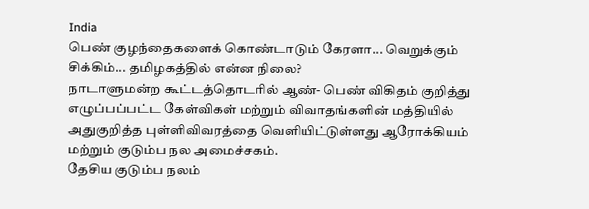India
பெண் குழந்தைகளைக் கொண்டாடும் கேரளா... வெறுக்கும் சிக்கிம்... தமிழகத்தில் என்ன நிலை?
நாடாளுமன்ற கூட்டத்தொடரில் ஆண்- பெண் விகிதம் குறித்து எழுப்பப்பட்ட கேள்விகள் மற்றும் விவாதங்களின் மத்தியில் அதுகுறித்த புள்ளிவிவரத்தை வெளியிட்டுள்ளது ஆரோக்கியம் மற்றும் குடும்ப நல அமைச்சகம்.
தேசிய குடும்ப நலம்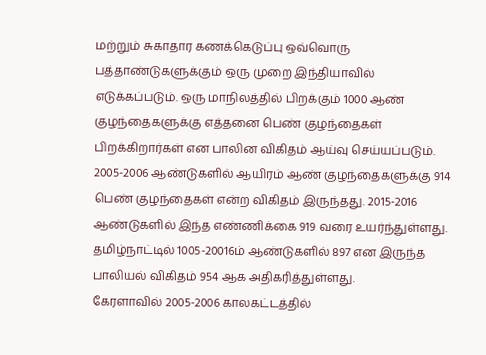மற்றும் சுகாதார கணக்கெடுப்பு ஒவ்வொரு பத்தாண்டுகளுக்கும் ஒரு முறை இந்தியாவில் எடுக்கப்படும். ஒரு மாநிலத்தில் பிறக்கும் 1000 ஆண் குழந்தைகளுக்கு எத்தனை பெண் குழந்தைகள் பிறக்கிறார்கள் என பாலின விகிதம் ஆய்வு செய்யப்படும்.
2005-2006 ஆண்டுகளில் ஆயிரம் ஆண் குழந்தைகளுக்கு 914 பெண் குழந்தைகள் என்ற விகிதம் இருந்தது. 2015-2016 ஆண்டுகளில் இந்த எண்ணிக்கை 919 வரை உயர்ந்துள்ளது. தமிழ்நாட்டில் 1005-20016ம் ஆண்டுகளில் 897 என இருந்த பாலியல் விகிதம் 954 ஆக அதிகரித்துள்ளது.
கேரளாவில் 2005-2006 காலகட்டத்தில்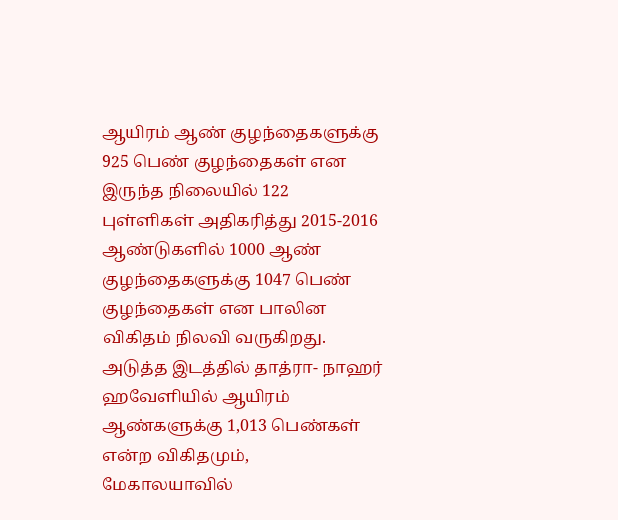ஆயிரம் ஆண் குழந்தைகளுக்கு 925 பெண் குழந்தைகள் என இருந்த நிலையில் 122 புள்ளிகள் அதிகரித்து 2015-2016 ஆண்டுகளில் 1000 ஆண் குழந்தைகளுக்கு 1047 பெண் குழந்தைகள் என பாலின விகிதம் நிலவி வருகிறது.
அடுத்த இடத்தில் தாத்ரா- நாஹர் ஹவேளியில் ஆயிரம் ஆண்களுக்கு 1,013 பெண்கள் என்ற விகிதமும், மேகாலயாவில்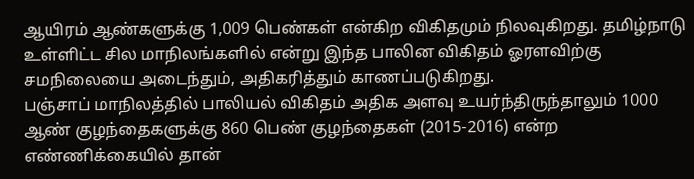ஆயிரம் ஆண்களுக்கு 1,009 பெண்கள் என்கிற விகிதமும் நிலவுகிறது. தமிழ்நாடு உள்ளிட்ட சில மாநிலங்களில் என்று இந்த பாலின விகிதம் ஓரளவிற்கு சமநிலையை அடைந்தும், அதிகரித்தும் காணப்படுகிறது.
பஞ்சாப் மாநிலத்தில் பாலியல் விகிதம் அதிக அளவு உயர்ந்திருந்தாலும் 1000 ஆண் குழந்தைகளுக்கு 860 பெண் குழந்தைகள் (2015-2016) என்ற எண்ணிக்கையில் தான்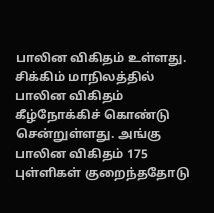பாலின விகிதம் உள்ளது.
சிக்கிம் மாநிலத்தில் பாலின விகிதம் கீழ்நோக்கிச் கொண்டு சென்றுள்ளது. அங்கு பாலின விகிதம் 175 புள்ளிகள் குறைந்ததோடு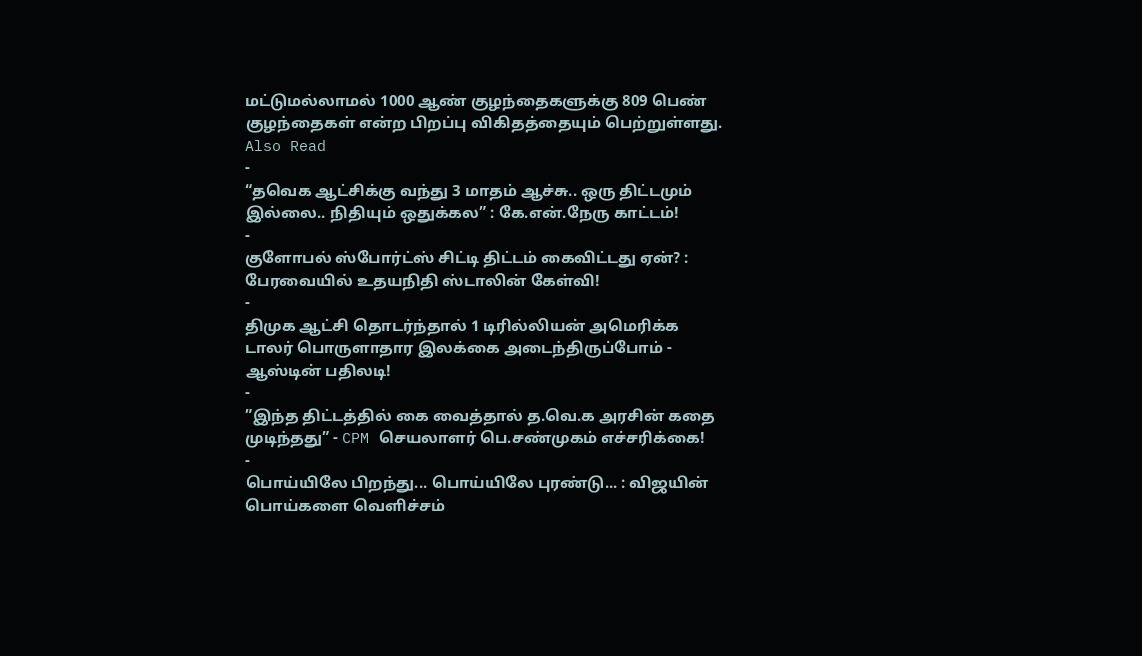மட்டுமல்லாமல் 1000 ஆண் குழந்தைகளுக்கு 809 பெண் குழந்தைகள் என்ற பிறப்பு விகிதத்தையும் பெற்றுள்ளது.
Also Read
-
“தவெக ஆட்சிக்கு வந்து 3 மாதம் ஆச்சு.. ஒரு திட்டமும் இல்லை.. நிதியும் ஒதுக்கல” : கே.என்.நேரு காட்டம்!
-
குளோபல் ஸ்போர்ட்ஸ் சிட்டி திட்டம் கைவிட்டது ஏன்? : பேரவையில் உதயநிதி ஸ்டாலின் கேள்வி!
-
திமுக ஆட்சி தொடர்ந்தால் 1 டிரில்லியன் அமெரிக்க டாலர் பொருளாதார இலக்கை அடைந்திருப்போம் - ஆஸ்டின் பதிலடி!
-
”இந்த திட்டத்தில் கை வைத்தால் த.வெ.க அரசின் கதை முடிந்தது” - CPM செயலாளர் பெ.சண்முகம் எச்சரிக்கை!
-
பொய்யிலே பிறந்து... பொய்யிலே புரண்டு... : விஜயின் பொய்களை வெளிச்சம்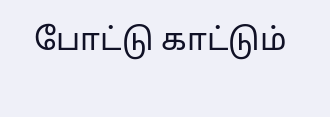போட்டு காட்டும்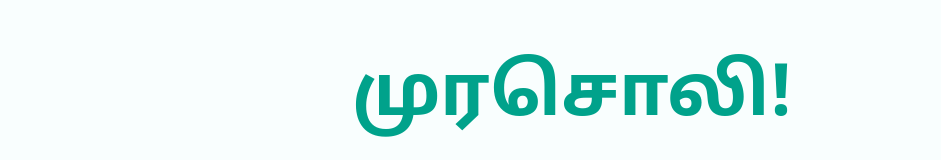முரசொலி!